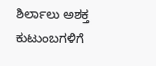ಶಿರ್ಲಾಲು ಅಶಕ್ತ ಕುಟುಂಬಗಳಿಗೆ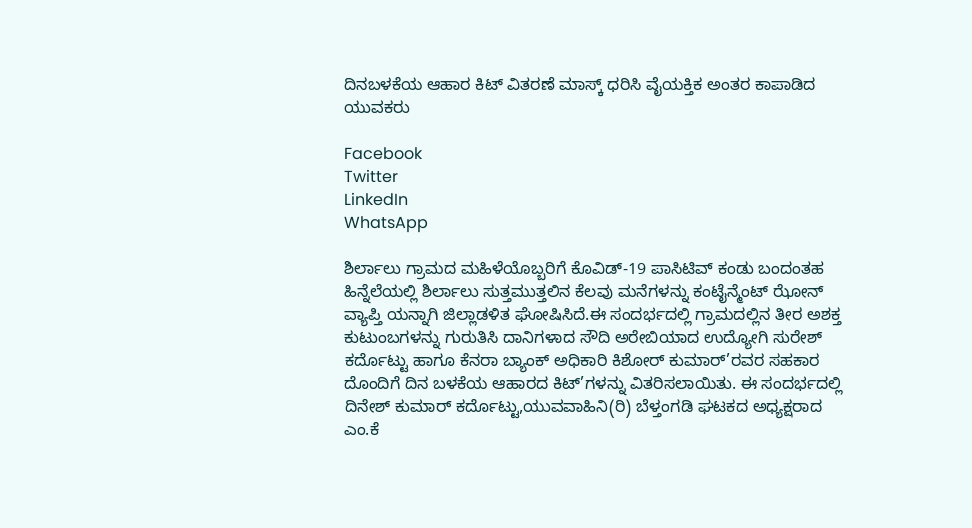ದಿನಬಳಕೆಯ ಆಹಾರ ಕಿಟ್ ವಿತರಣೆ ಮಾಸ್ಕ್ ಧರಿಸಿ ವೈಯಕ್ತಿಕ‌ ಅಂತರ ಕಾಪಾಡಿದ ಯುವಕರು

Facebook
Twitter
LinkedIn
WhatsApp

ಶಿರ್ಲಾಲು ಗ್ರಾಮದ ಮಹಿಳೆಯೊಬ್ಬರಿಗೆ ಕೊವಿಡ್-19 ಪಾಸಿಟಿವ್ ಕಂಡು ಬಂದಂತಹ ಹಿನ್ನೆಲೆಯಲ್ಲಿ ಶಿರ್ಲಾಲು ಸುತ್ತಮುತ್ತಲಿನ ಕೆಲವು ಮನೆಗಳನ್ನು ಕಂಟೈನ್ಮೆಂಟ್ ಝೋನ್ ವ್ಯಾಪ್ತಿ ಯನ್ನಾಗಿ ಜಿಲ್ಲಾಡಳಿತ ಘೋಷಿಸಿದೆ.ಈ ಸಂದರ್ಭದಲ್ಲಿ ಗ್ರಾಮದಲ್ಲಿನ ತೀರ ಅಶಕ್ತ ಕುಟುಂಬಗಳನ್ನು ಗುರುತಿಸಿ ದಾನಿಗಳಾದ ಸೌದಿ ಅರೇಬಿಯಾದ ಉದ್ಯೋಗಿ ಸುರೇಶ್ ಕರ್ದೊಟ್ಟು ಹಾಗೂ ಕೆನರಾ ಬ್ಯಾಂಕ್ ಅಧಿಕಾರಿ ಕಿಶೋರ್ ಕುಮಾರ್’ರವರ ಸಹಕಾರ ದೊಂದಿಗೆ ದಿನ ಬಳಕೆಯ ಆಹಾರದ ಕಿಟ್’ಗಳನ್ನು ವಿತರಿಸಲಾಯಿತು. ಈ ಸಂದರ್ಭದಲ್ಲಿ ದಿನೇಶ್ ಕುಮಾರ್ ಕರ್ದೊಟ್ಟು,ಯುವವಾಹಿನಿ(ರಿ) ಬೆಳ್ತಂಗಡಿ ಘಟಕದ ಅಧ್ಯಕ್ಷರಾದ ಎಂ.ಕೆ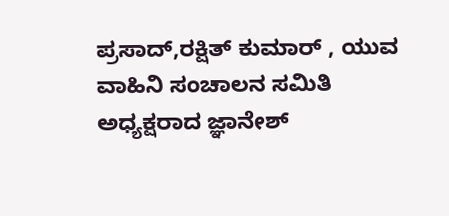ಪ್ರಸಾದ್,ರಕ್ಷಿತ್ ಕುಮಾರ್ , ಯುವ ವಾಹಿನಿ ಸಂಚಾಲನ ಸಮಿತಿ ಅಧ್ಯಕ್ಷರಾದ ಜ್ಞಾನೇಶ್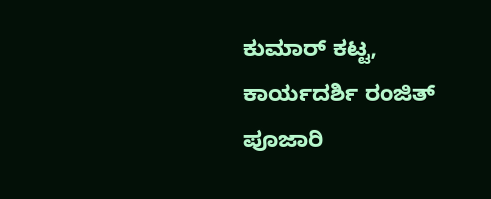ಕುಮಾರ್ ಕಟ್ಟ, ಕಾರ್ಯದರ್ಶಿ ರಂಜಿತ್ ಪೂಜಾರಿ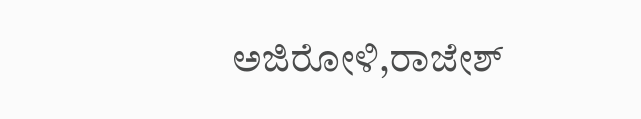ಅಜಿರೋಳಿ,ರಾಜೇಶ್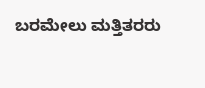ಬರಮೇಲು ಮತ್ತಿತರರು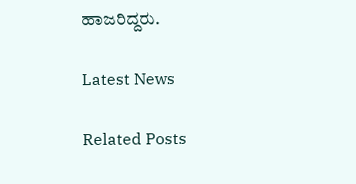ಹಾಜರಿದ್ದರು.

Latest News

Related Posts